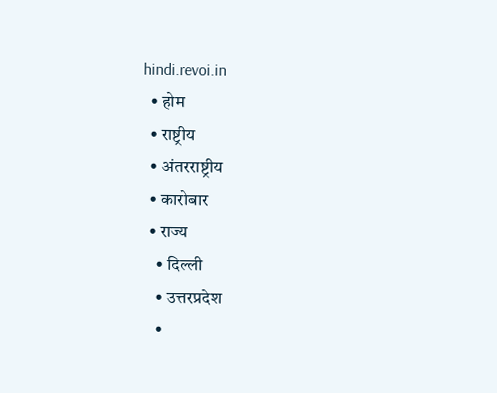hindi.revoi.in
  • होम
  • राष्ट्रीय
  • अंतरराष्ट्रीय
  • कारोबार
  • राज्य
    • दिल्ली
    • उत्तरप्रदेश
    •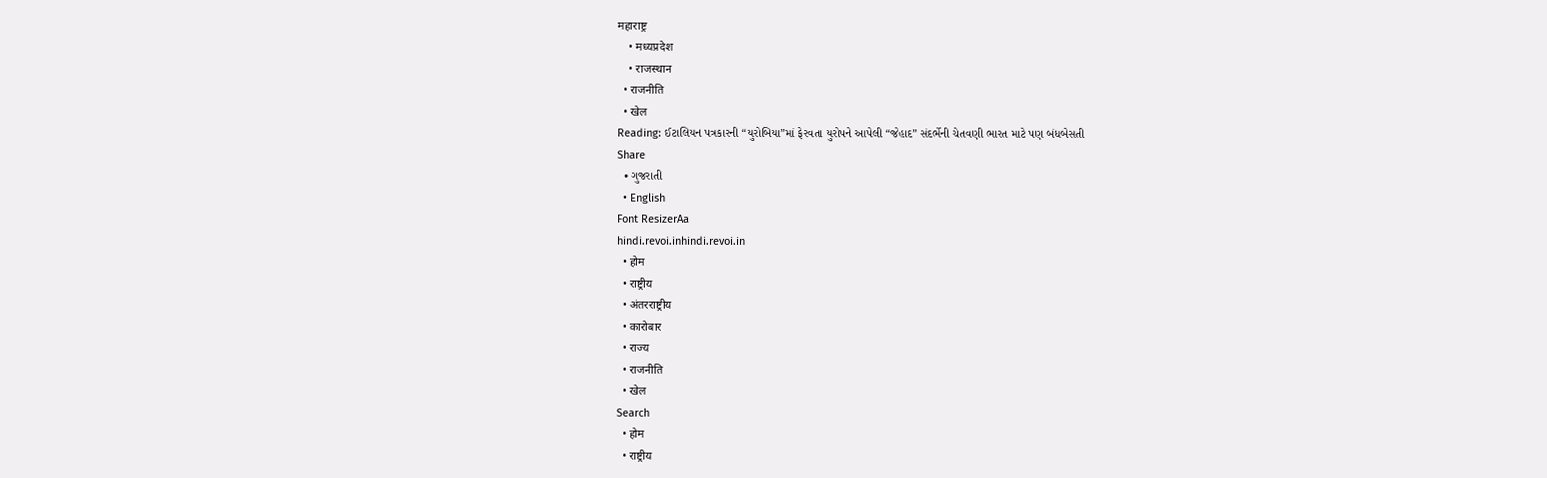महाराष्ट्र
    • मध्यप्रदेश
    • राजस्थान
  • राजनीति
  • खेल
Reading: ઈટાલિયન પત્રકારની “યુરોબિયા”માં ફેરવતા યુરોપને આપેલી “જેહાદ” સંદર્ભેની ચેતવણી ભારત માટે પણ બંધબેસતી
Share
  • ગુજરાતી
  • English
Font ResizerAa
hindi.revoi.inhindi.revoi.in
  • होम
  • राष्ट्रीय
  • अंतरराष्ट्रीय
  • कारोबार
  • राज्य
  • राजनीति
  • खेल
Search
  • होम
  • राष्ट्रीय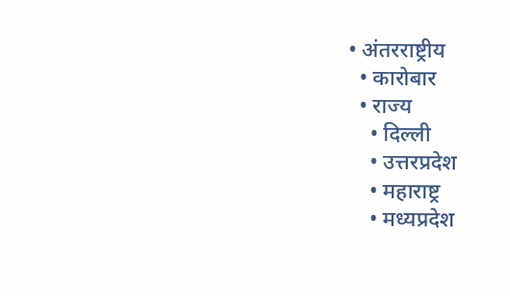• अंतरराष्ट्रीय
  • कारोबार
  • राज्य
    • दिल्ली
    • उत्तरप्रदेश
    • महाराष्ट्र
    • मध्यप्रदेश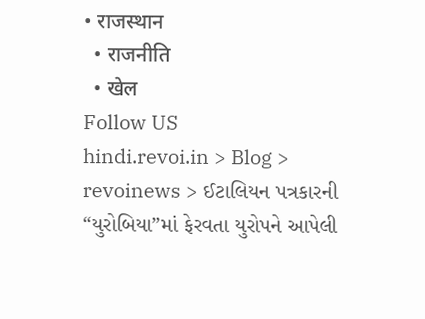• राजस्थान
  • राजनीति
  • खेल
Follow US
hindi.revoi.in > Blog > revoinews > ઈટાલિયન પત્રકારની “યુરોબિયા”માં ફેરવતા યુરોપને આપેલી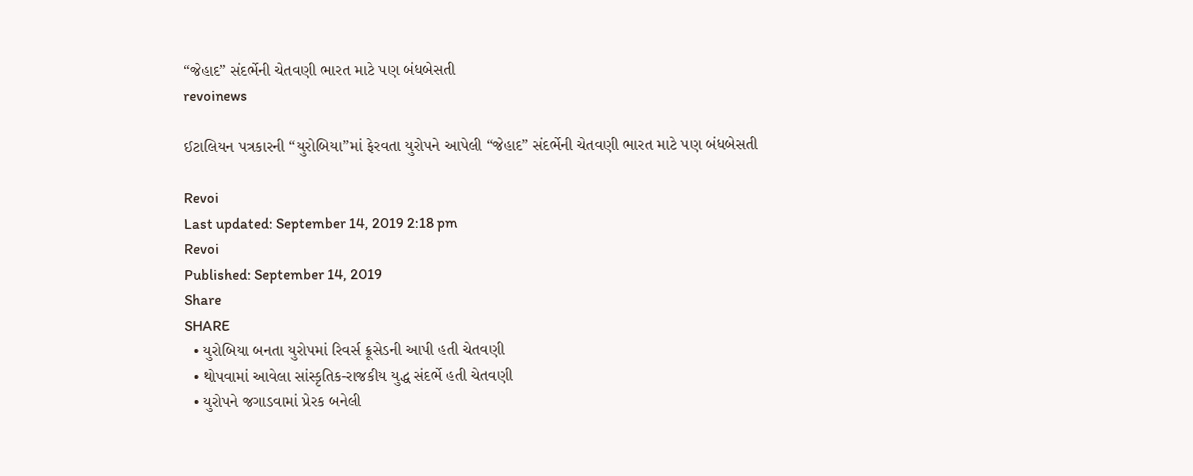“જેહાદ” સંદર્ભેની ચેતવણી ભારત માટે પણ બંધબેસતી
revoinews

ઈટાલિયન પત્રકારની “યુરોબિયા”માં ફેરવતા યુરોપને આપેલી “જેહાદ” સંદર્ભેની ચેતવણી ભારત માટે પણ બંધબેસતી

Revoi
Last updated: September 14, 2019 2:18 pm
Revoi
Published: September 14, 2019
Share
SHARE
  • યુરોબિયા બનતા યુરોપમાં રિવર્સ ક્રૂસેડની આપી હતી ચેતવણી
  • થોપવામાં આવેલા સાંસ્કૃતિક-રાજકીય યુદ્ધ સંદર્ભે હતી ચેતવણી
  • યુરોપને જગાડવામાં પ્રેરક બનેલી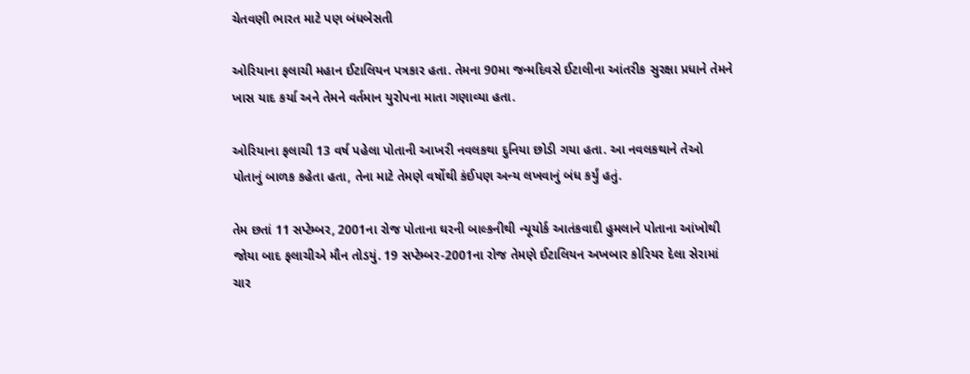ચેતવણી ભારત માટે પણ બંધબેસતી

ઓરિયાના ફલાચી મહાન ઈટાલિયન પત્રકાર હતા. તેમના 90મા જન્મદિવસે ઈટાલીના આંતરીક સુરક્ષા પ્રધાને તેમને ખાસ યાદ કર્યા અને તેમને વર્તમાન યુરોપના માતા ગણાવ્યા હતા.

ઓરિયાના ફલાચી 13 વર્ષ પહેલા પોતાની આખરી નવલકથા દુનિયા છોડી ગયા હતા. આ નવલકથાને તેઓ પોતાનું બાળક કહેતા હતા, તેના માટે તેમણે વર્ષોથી કંઈપણ અન્ય લખવાનું બંધ કર્યું હતું.

તેમ છતાં 11 સપ્ટેમ્બર, 2001ના રોજ પોતાના ઘરની બાલ્કનીથી ન્યૂયોર્ક આતંકવાદી હુમલાને પોતાના આંખોથી જોયા બાદ ફલાચીએ મૌન તોડયું. 19 સપ્ટેમ્બર-2001ના રોજ તેમણે ઈટાલિયન અખબાર કોરિયર દેલા સેરામાં ચાર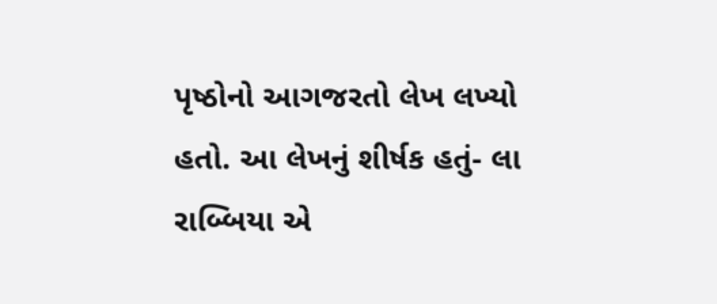પૃષ્ઠોનો આગજરતો લેખ લખ્યો હતો. આ લેખનું શીર્ષક હતું- લા રાબ્બિયા એ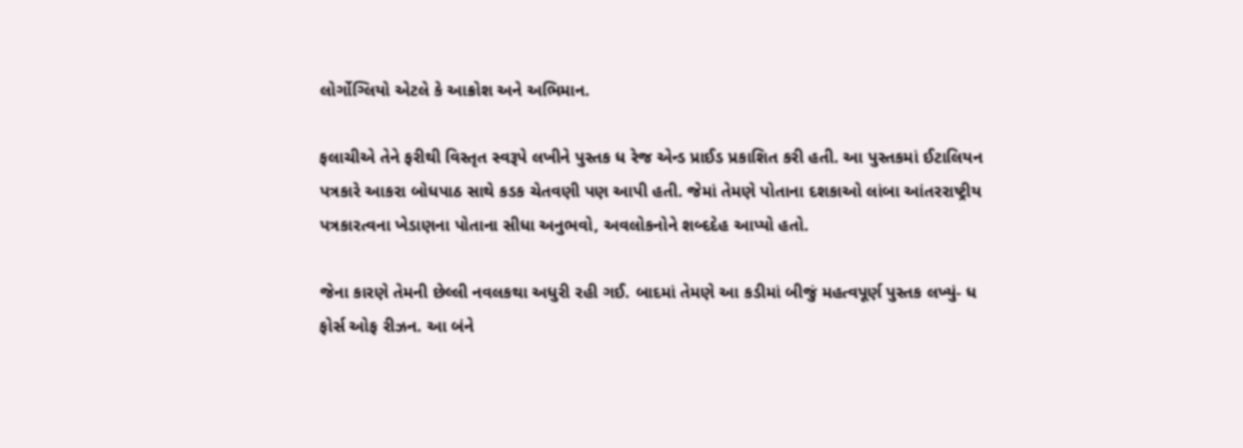લોર્ગોગ્લિયો એટલે કે આક્રોશ અને અભિમાન.

ફલાચીએ તેને ફરીથી વિસ્તૃત સ્વરૂપે લખીને પુસ્તક ધ રેજ એન્ડ પ્રાઈડ પ્રકાશિત કરી હતી. આ પુસ્તકમાં ઈટાલિયન પત્રકારે આકરા બોધપાઠ સાથે કડક ચેતવણી પણ આપી હતી. જેમાં તેમણે પોતાના દશકાઓ લાંબા આંતરરાષ્ટ્રીય પત્રકારત્વના ખેડાણના પોતાના સીધા અનુભવો, અવલોકનોને શબ્દદેહ આપ્યો હતો.

જેના કારણે તેમની છેલ્લી નવલકથા અધુરી રહી ગઈ. બાદમાં તેમણે આ કડીમાં બીજું મહત્વપૂર્ણ પુસ્તક લખ્યું- ધ ફોર્સ ઓફ રીઝન. આ બંને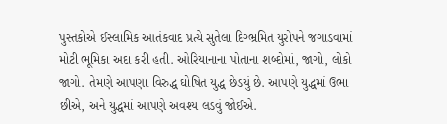પુસ્તકોએ ઈસ્લામિક આતંકવાદ પ્રત્યે સુતેલા દિગ્ભ્રમિત યુરોપને જગાડવામાં મોટી ભૂમિકા અદા કરી હતી. ઓરિયાનાના પોતાના શબ્દોમાં, જાગો, લોકો જાગો. તેમણે આપણા વિરુદ્ધ ઘોષિત યુદ્ધ છેડયું છે. આપણે યુદ્ધમાં ઉભા છીએ, અને યુદ્ધમાં આપણે અવશ્ય લડવું જોઈએ.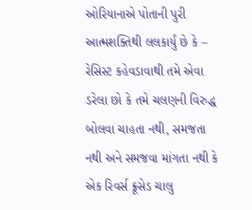ઓરિયાનાએ પોતાની પુરી આત્મશક્તિથી લલકાર્યું છે કે – રેસિસ્ટ કહેવડાવાથી તમે એવા ડરેલા છો કે તમે ચલણની વિરુદ્ધ બોલવા ચાહતા નથી, સમજતા નથી અને સમજવા માંગતા નથી કે એક રિવર્સ ક્રૂસેડ ચાલુ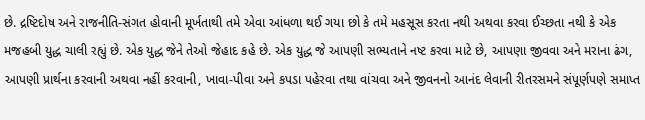છે. દ્રષ્ટિદોષ અને રાજનીતિ-સંગત હોવાની મૂર્ખતાથી તમે એવા આંધળા થઈ ગયા છો કે તમે મહસૂસ કરતા નથી અથવા કરવા ઈચ્છતા નથી કે એક મજહબી યુદ્ધ ચાલી રહ્યું છે. એક યુદ્ધ જેને તેઓ જેહાદ કહે છે. એક યુદ્ધ જે આપણી સભ્યતાને નષ્ટ કરવા માટે છે, આપણા જીવવા અને મરાના ઢંગ, આપણી પ્રાર્થના કરવાની અથવા નહીં કરવાની, ખાવા-પીવા અને કપડા પહેરવા તથા વાંચવા અને જીવનનો આનંદ લેવાની રીતરસમને સંપૂર્ણપણે સમાપ્ત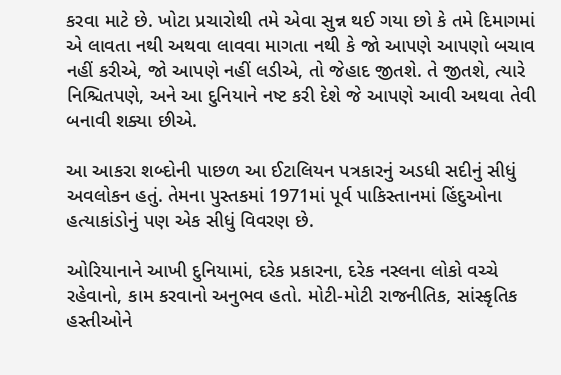કરવા માટે છે. ખોટા પ્રચારોથી તમે એવા સુન્ન થઈ ગયા છો કે તમે દિમાગમાં એ લાવતા નથી અથવા લાવવા માગતા નથી કે જો આપણે આપણો બચાવ નહીં કરીએ, જો આપણે નહીં લડીએ, તો જેહાદ જીતશે. તે જીતશે, ત્યારે નિશ્ચિતપણે, અને આ દુનિયાને નષ્ટ કરી દેશે જે આપણે આવી અથવા તેવી બનાવી શક્યા છીએ.

આ આકરા શબ્દોની પાછળ આ ઈટાલિયન પત્રકારનું અડધી સદીનું સીધું અવલોકન હતું. તેમના પુસ્તકમાં 1971માં પૂર્વ પાકિસ્તાનમાં હિંદુઓના હત્યાકાંડોનું પણ એક સીધું વિવરણ છે.

ઓરિયાનાને આખી દુનિયામાં, દરેક પ્રકારના, દરેક નસ્લના લોકો વચ્ચે રહેવાનો, કામ કરવાનો અનુભવ હતો. મોટી-મોટી રાજનીતિક, સાંસ્કૃતિક હસ્તીઓને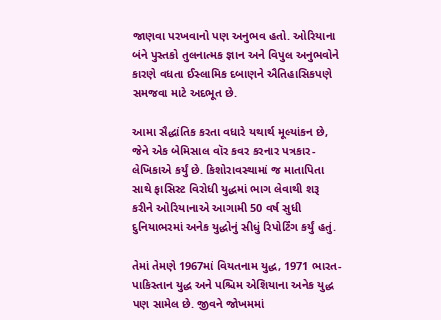જાણવા પરખવાનો પણ અનુભવ હતો. ઓરિયાના બંને પુસ્તકો તુલનાત્મક જ્ઞાન અને વિપુલ અનુભવોને કારણે વધતા ઈસ્લામિક દબાણને ઐતિહાસિકપણે સમજવા માટે અદભૂત છે.

આમા સૈદ્ધાંતિક કરતા વધારે યથાર્થ મૂલ્યાંકન છે, જેને એક બેમિસાલ વૉર કવર કરનાર પત્રકાર-લેખિકાએ કર્યું છે. કિશોરાવસ્થામાં જ માતાપિતા સાથે ફાસિસ્ટ વિરોધી યુદ્ધમાં ભાગ લેવાથી શરૂ કરીને ઓરિયાનાએ આગામી 50 વર્ષ સુધી દુનિયાભરમાં અનેક યુદ્ધોનું સીધું રિપોર્ટિંગ કર્યું હતું.

તેમાં તેમણે 1967માં વિયતનામ યુદ્ધ, 1971 ભારત-પાકિસ્તાન યુદ્ધ અને પશ્ચિમ એશિયાના અનેક યુદ્ધ પણ સામેલ છે. જીવને જોખમમાં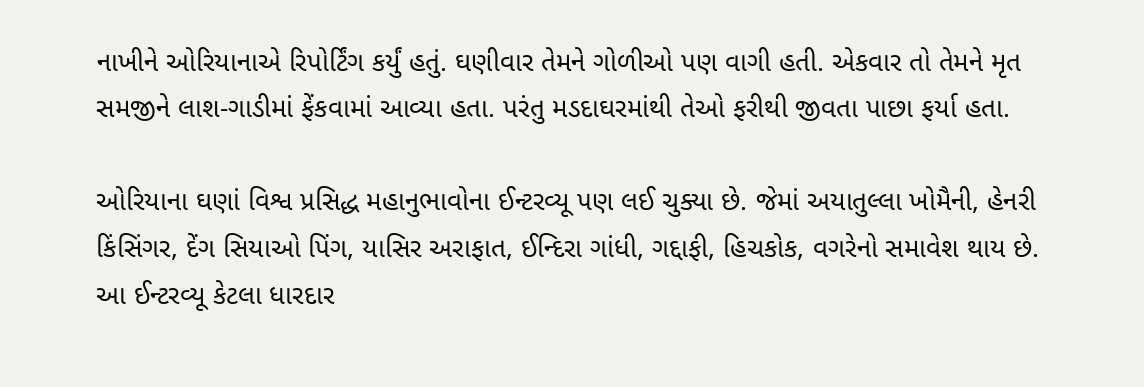નાખીને ઓરિયાનાએ રિપોર્ટિંગ કર્યું હતું. ઘણીવાર તેમને ગોળીઓ પણ વાગી હતી. એકવાર તો તેમને મૃત સમજીને લાશ-ગાડીમાં ફેંકવામાં આવ્યા હતા. પરંતુ મડદાઘરમાંથી તેઓ ફરીથી જીવતા પાછા ફર્યા હતા.

ઓરિયાના ઘણાં વિશ્વ પ્રસિદ્ધ મહાનુભાવોના ઈન્ટરવ્યૂ પણ લઈ ચુક્યા છે. જેમાં અયાતુલ્લા ખોમૈની, હેનરી કિંસિંગર, દેંગ સિયાઓ પિંગ, યાસિર અરાફાત, ઈન્દિરા ગાંધી, ગદ્દાફી, હિચકોક, વગરેનો સમાવેશ થાય છે. આ ઈન્ટરવ્યૂ કેટલા ધારદાર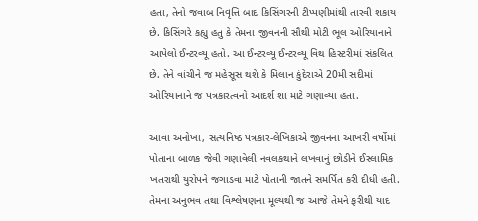હતા, તેનો જવાબ નિવૃત્તિ બાદ કિસિંગરની ટીપ્પણીમાંથી તારવી શકાય છે. કિસિંગરે કહ્યુ હતુ કે તેમના જીવનની સૌથી મોટી ભૂલ ઓરિયાનાને આપેલો ઈન્ટરવ્યૂ હતો. આ ઈન્ટરવ્યૂ ઈન્ટરવ્યૂ વિથ હિસ્ટરીમાં સંકલિત છે. તેને વાંચીને જ મહેસૂસ થશે કે મિલાન કુંદેરાએ 20મી સદીમાં ઓરિયાનાને જ પત્રકારત્વનો આદર્શ શા માટે ગણાવ્યા હતા.

આવા અનોખા, સત્યનિષ્ઠ પત્રકાર-લેખિકાએ જીવનના આખરી વર્ષોમાં પોતાના બાળક જેવી ગણાવેલી નવલકથાને લખવાનું છોડીને ઈસ્લામિક ખતરાથી યુરોપને જગાડવા માટે પોતાની જાતને સમર્પિત કરી દીધી હતી. તેમના અનુભવ તથા વિશ્લેષણના મૂલ્યથી જ આજે તેમને ફરીથી યાદ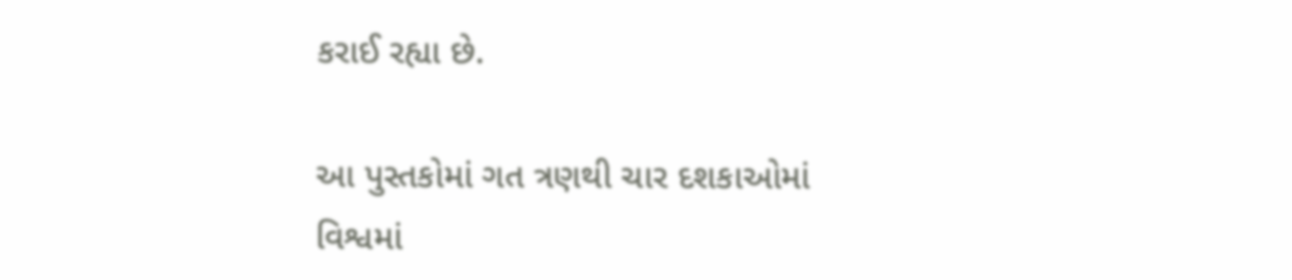કરાઈ રહ્યા છે.

આ પુસ્તકોમાં ગત ત્રણથી ચાર દશકાઓમાં વિશ્વમાં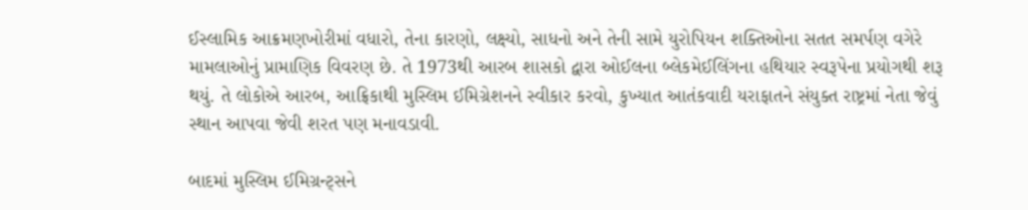ઈસ્લામિક આક્રમણખોરીમાં વધારો, તેના કારણો, લક્ષ્યો, સાધનો અને તેની સામે યુરોપિયન શક્તિઓના સતત સમર્પણ વગેરે મામલાઓનું પ્રામાણિક વિવરણ છે. તે 1973થી આરબ શાસકો દ્વારા ઓઈલના બ્લેકમેઈલિંગના હથિયાર સ્વરૂપેના પ્રયોગથી શરૂ થયું. તે લોકોએ આરબ, આફ્રિકાથી મુસ્લિમ ઈમિગ્રેશનને સ્વીકાર કરવો, કુખ્યાત આતંકવાદી યરાફાતને સંયુક્ત રાષ્ટ્રમાં નેતા જેવું સ્થાન આપવા જેવી શરત પણ મનાવડાવી.

બાદમાં મુસ્લિમ ઈમિગ્રન્ટ્સને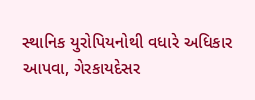સ્થાનિક યુરોપિયનોથી વધારે અધિકાર આપવા, ગેરકાયદેસર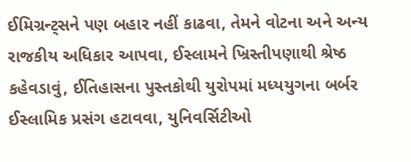ઈમિગ્રન્ટ્સને પણ બહાર નહીં કાઢવા, તેમને વોટના અને અન્ય રાજકીય અધિકાર આપવા, ઈસ્લામને ખ્રિસ્તીપણાથી શ્રેષ્ઠ કહેવડાવું, ઈતિહાસના પુસ્તકોથી યુરોપમાં મધ્યયુગના બર્બર ઈસ્લામિક પ્રસંગ હટાવવા, યુનિવર્સિટીઓ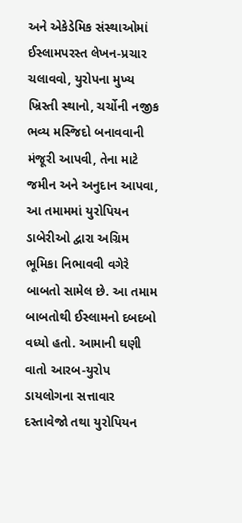અને એકેડેમિક સંસ્થાઓમાં ઈસ્લામપરસ્ત લેખન-પ્રચાર ચલાવવો, યુરોપના મુખ્ય ખ્રિસ્તી સ્થાનો, ચર્ચોની નજીક ભવ્ય મસ્જિદો બનાવવાની મંજૂરી આપવી, તેના માટે જમીન અને અનુદાન આપવા, આ તમામમાં યુરોપિયન ડાબેરીઓ દ્વારા અગ્રિમ ભૂમિકા નિભાવવી વગેરે બાબતો સામેલ છે. આ તમામ બાબતોથી ઈસ્લામનો દબદબો વધ્યો હતો. આમાની ઘણી વાતો આરબ-યુરોપ ડાયલોગના સત્તાવાર દસ્તાવેજો તથા યુરોપિયન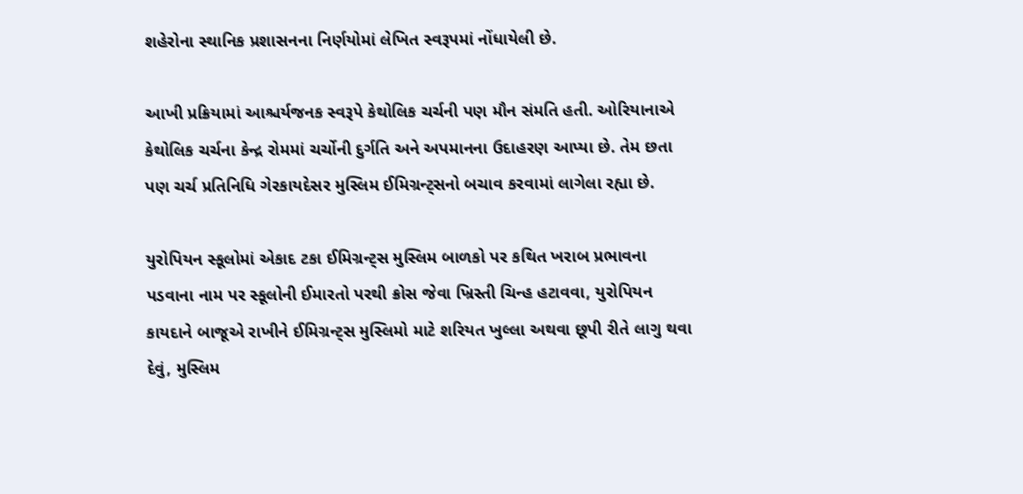શહેરોના સ્થાનિક પ્રશાસનના નિર્ણયોમાં લેખિત સ્વરૂપમાં નોંધાયેલી છે.

આખી પ્રક્રિયામાં આશ્ચર્યજનક સ્વરૂપે કેથોલિક ચર્ચની પણ મૌન સંમતિ હતી. ઓરિયાનાએ કેથોલિક ચર્ચના કેન્દ્ર રોમમાં ચર્ચોની દુર્ગતિ અને અપમાનના ઉદાહરણ આપ્યા છે. તેમ છતા પણ ચર્ચ પ્રતિનિધિ ગેરકાયદેસર મુસ્લિમ ઈમિગ્રન્ટ્સનો બચાવ કરવામાં લાગેલા રહ્યા છે.

યુરોપિયન સ્કૂલોમાં એકાદ ટકા ઈમિગ્રન્ટ્સ મુસ્લિમ બાળકો પર કથિત ખરાબ પ્રભાવના પડવાના નામ પર સ્કૂલોની ઈમારતો પરથી ક્રોસ જેવા ખ્રિસ્તી ચિન્હ હટાવવા, યુરોપિયન કાયદાને બાજૂએ રાખીને ઈમિગ્રન્ટ્સ મુસ્લિમો માટે શરિયત ખુલ્લા અથવા છૂપી રીતે લાગુ થવા દેવું, મુસ્લિમ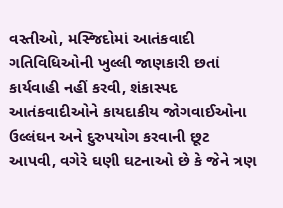વસ્તીઓ, મસ્જિદોમાં આતંકવાદી ગતિવિધિઓની ખુલ્લી જાણકારી છતાં કાર્યવાહી નહીં કરવી, શંકાસ્પદ આતંકવાદીઓને કાયદાકીય જોગવાઈઓના ઉલ્લંઘન અને દુરુપયોગ કરવાની છૂટ આપવી, વગેરે ઘણી ઘટનાઓ છે કે જેને ત્રણ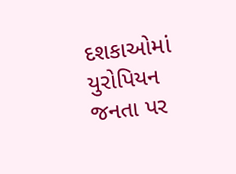દશકાઓમાં યુરોપિયન જનતા પર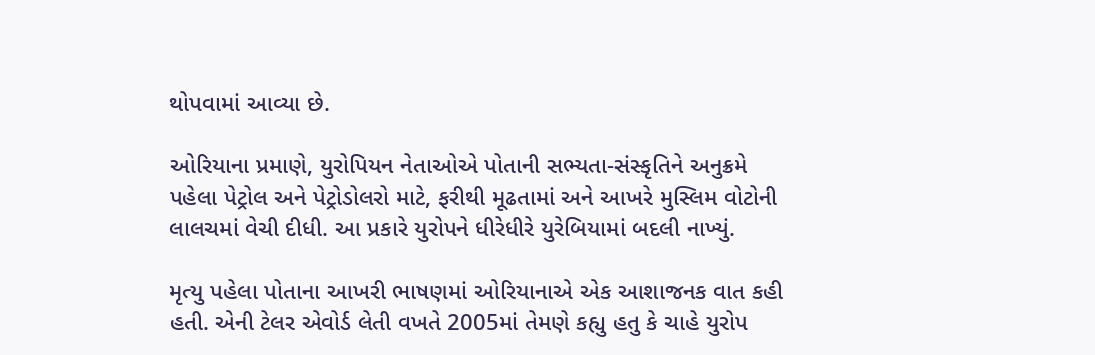થોપવામાં આવ્યા છે.

ઓરિયાના પ્રમાણે, યુરોપિયન નેતાઓએ પોતાની સભ્યતા-સંસ્કૃતિને અનુક્રમે પહેલા પેટ્રોલ અને પેટ્રોડોલરો માટે, ફરીથી મૂઢતામાં અને આખરે મુસ્લિમ વોટોની લાલચમાં વેચી દીધી. આ પ્રકારે યુરોપને ધીરેધીરે યુરેબિયામાં બદલી નાખ્યું.

મૃત્યુ પહેલા પોતાના આખરી ભાષણમાં ઓરિયાનાએ એક આશાજનક વાત કહી હતી. એની ટેલર એવોર્ડ લેતી વખતે 2005માં તેમણે કહ્યુ હતુ કે ચાહે યુરોપ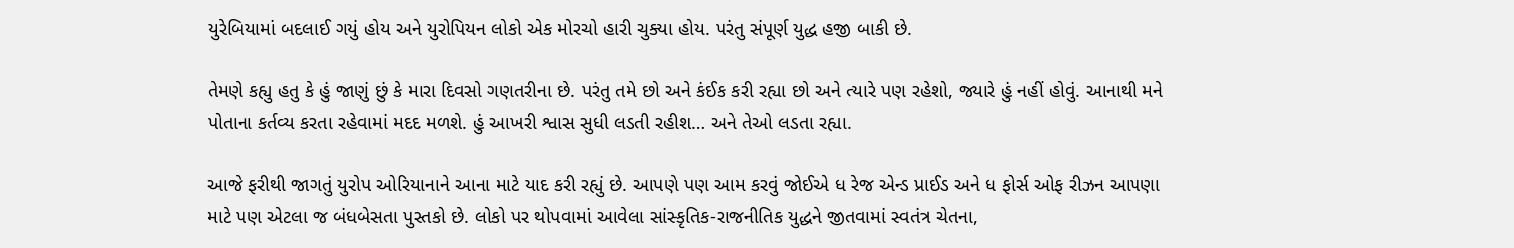યુરેબિયામાં બદલાઈ ગયું હોય અને યુરોપિયન લોકો એક મોરચો હારી ચુક્યા હોય. પરંતુ સંપૂર્ણ યુદ્ધ હજી બાકી છે.

તેમણે કહ્યુ હતુ કે હું જાણું છું કે મારા દિવસો ગણતરીના છે. પરંતુ તમે છો અને કંઈક કરી રહ્યા છો અને ત્યારે પણ રહેશો, જ્યારે હું નહીં હોવું. આનાથી મને પોતાના કર્તવ્ય કરતા રહેવામાં મદદ મળશે. હું આખરી શ્વાસ સુધી લડતી રહીશ… અને તેઓ લડતા રહ્યા.

આજે ફરીથી જાગતું યુરોપ ઓરિયાનાને આના માટે યાદ કરી રહ્યું છે. આપણે પણ આમ કરવું જોઈએ ધ રેજ એન્ડ પ્રાઈડ અને ધ ફોર્સ ઓફ રીઝન આપણા માટે પણ એટલા જ બંધબેસતા પુસ્તકો છે. લોકો પર થોપવામાં આવેલા સાંસ્કૃતિક-રાજનીતિક યુદ્ધને જીતવામાં સ્વતંત્ર ચેતના,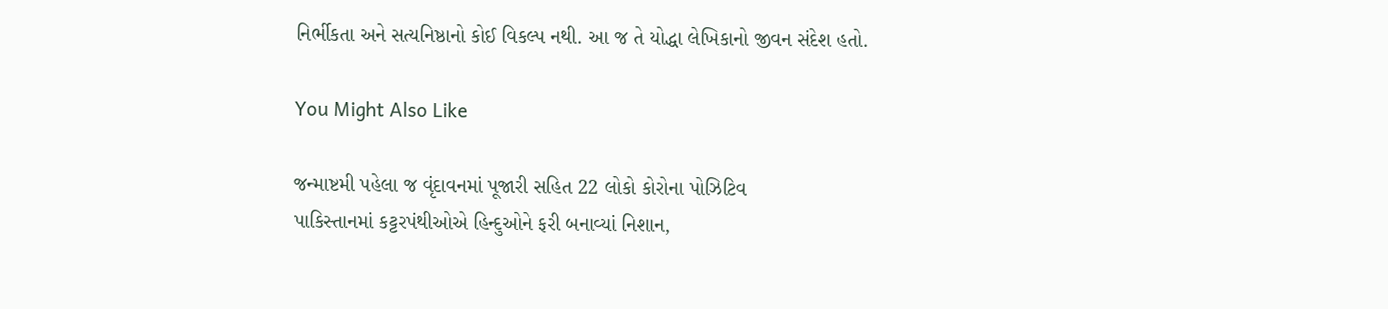નિર્ભીકતા અને સત્યનિષ્ઠાનો કોઈ વિકલ્પ નથી. આ જ તે યોદ્ધા લેખિકાનો જીવન સંદેશ હતો.

You Might Also Like

જન્માષ્ટમી પહેલા જ વૃંદાવનમાં પૂજારી સહિત 22 લોકો કોરોના પોઝિટિવ
પાકિસ્તાનમાં કટ્ટરપંથીઓએ હિન્દુઓને ફરી બનાવ્યાં નિશાન,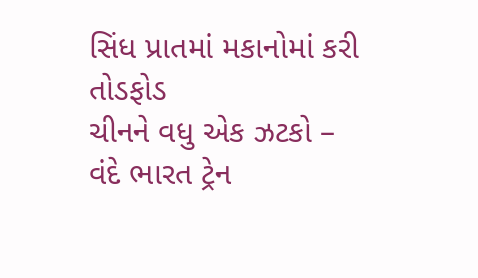સિંધ પ્રાતમાં મકાનોમાં કરી તોડફોડ
ચીનને વધુ એક ઝટકો – વંદે ભારત ટ્રેન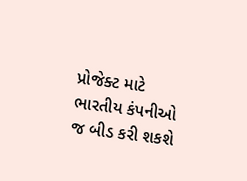પ્રોજેક્ટ માટે ભારતીય કંપનીઓ જ બીડ કરી શકશે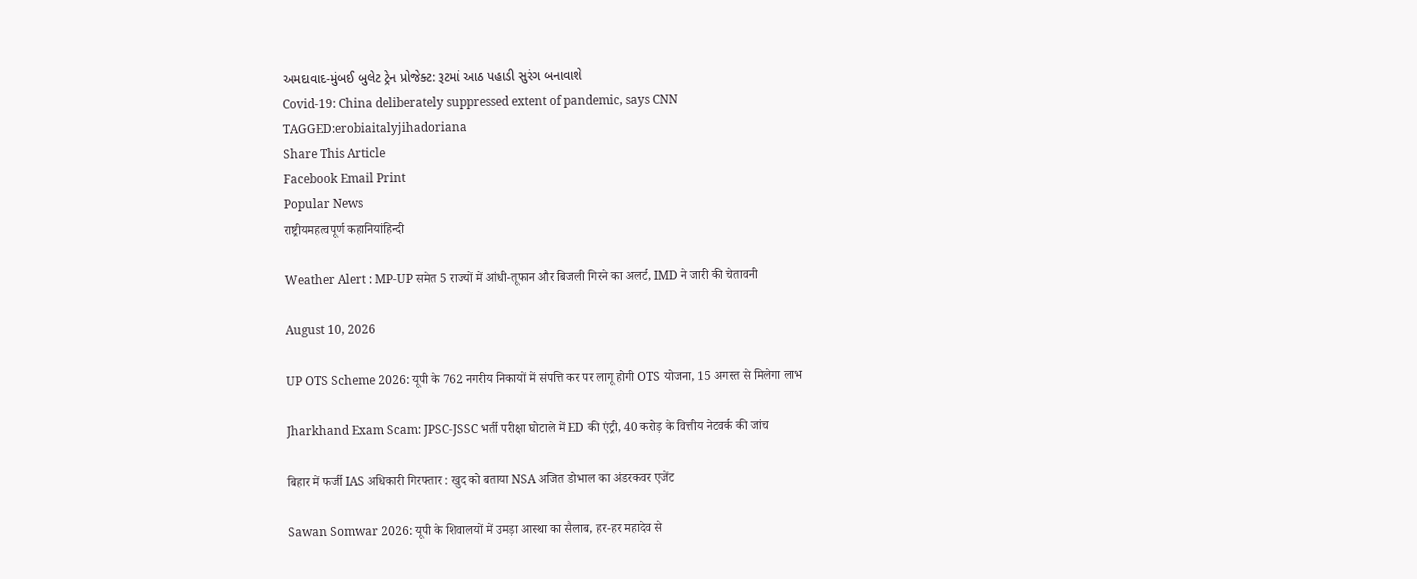અમદાવાદ-મુંબઈ બુલેટ ટ્રેન પ્રોજેક્ટ: રૂટમાં આઠ પહાડી સુરંગ બનાવાશે
Covid-19: China deliberately suppressed extent of pandemic, says CNN
TAGGED:erobiaitalyjihadoriana
Share This Article
Facebook Email Print
Popular News
राष्ट्रीयमहत्वपूर्ण कहानियांहिन्दी

Weather Alert : MP-UP समेत 5 राज्यों में आंधी-तूफान और बिजली गिरने का अलर्ट, IMD ने जारी की चेतावनी

August 10, 2026

UP OTS Scheme 2026: यूपी के 762 नगरीय निकायों में संपत्ति कर पर लागू होगी OTS योजना, 15 अगस्त से मिलेगा लाभ

Jharkhand Exam Scam: JPSC-JSSC भर्ती परीक्षा घोटाले में ED की एंट्री, 40 करोड़ के वित्तीय नेटवर्क की जांच

बिहार में फर्जी IAS अधिकारी गिरफ्तार : खुद को बताया NSA अजित डोभाल का अंडरकवर एजेंट

Sawan Somwar 2026: यूपी के शिवालयों में उमड़ा आस्था का सैलाब, हर-हर महादेव से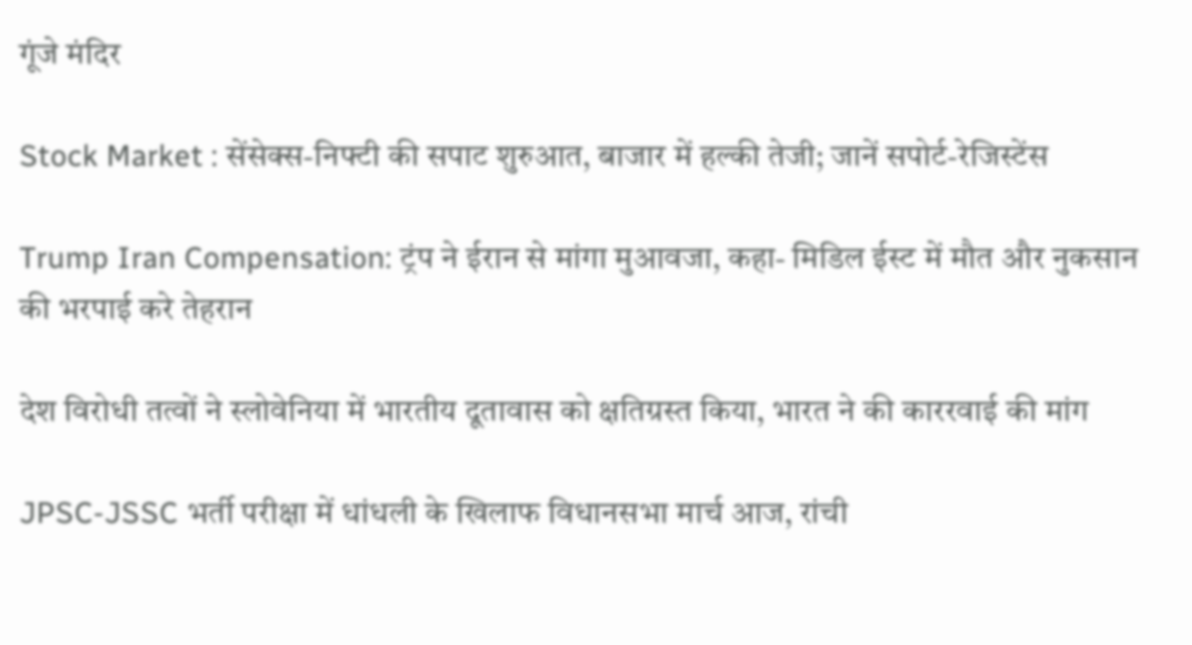गूंजे मंदिर

Stock Market : सेंसेक्स-निफ्टी की सपाट शुरुआत, बाजार में हल्की तेजी; जानें सपोर्ट-रेजिस्टेंस

Trump Iran Compensation: ट्रंप ने ईरान से मांगा मुआवजा, कहा- मिडिल ईस्ट में मौत और नुकसान की भरपाई करे तेहरान

देश विरोधी तत्वों ने स्लोवेनिया में भारतीय दूतावास को क्षतिग्रस्त किया, भारत ने की काररवाई की मांग

JPSC-JSSC भर्ती परीक्षा में धांधली के खिलाफ विधानसभा मार्च आज, रांची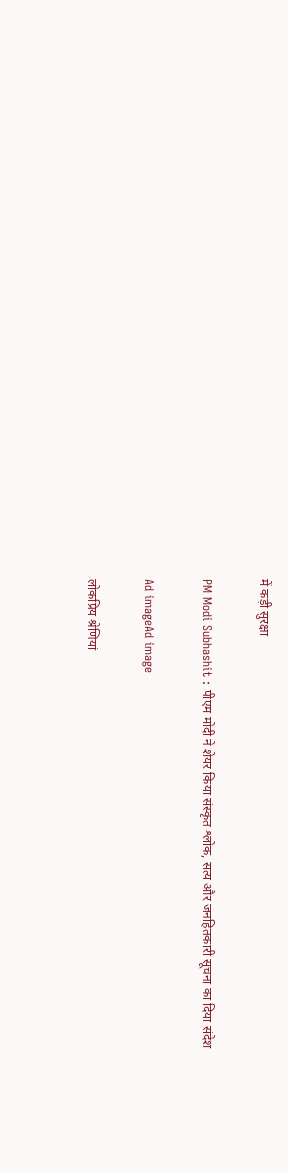में कड़ी सुरक्षा

PM Modi Subhashit : पीएम मोदी ने शेयर किया संस्कृत श्लोक, सत्य और जनहितकारी सूचना का दिया संदेश

Ad imageAd image

लोकप्रिय श्रेणियां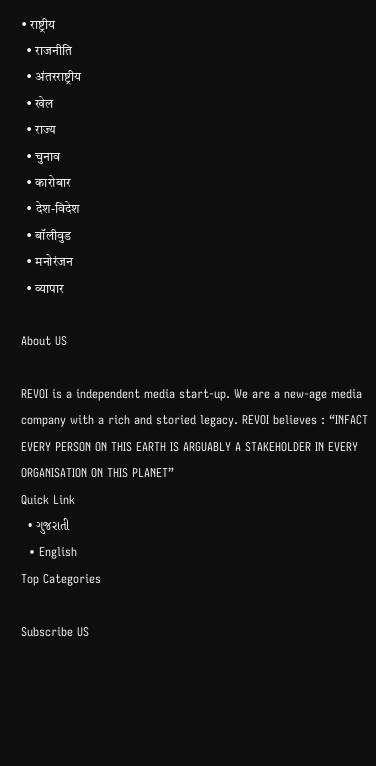• राष्ट्रीय
  • राजनीति
  • अंतरराष्ट्रीय
  • खेल
  • राज्य
  • चुनाव
  • कारोबार
  • देश-विदेश
  • बॉलीवुड
  • मनोरंजन
  • व्यापार

About US

REVOI is a independent media start-up. We are a new-age media company with a rich and storied legacy. REVOI believes : “INFACT EVERY PERSON ON THIS EARTH IS ARGUABLY A STAKEHOLDER IN EVERY ORGANISATION ON THIS PLANET”
Quick Link
  • ગુજરાતી
  • English
Top Categories

Subscribe US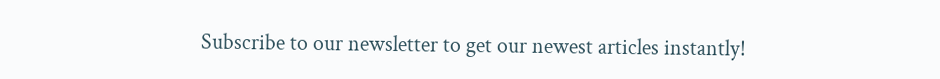Subscribe to our newsletter to get our newest articles instantly!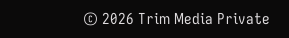© 2026 Trim Media Private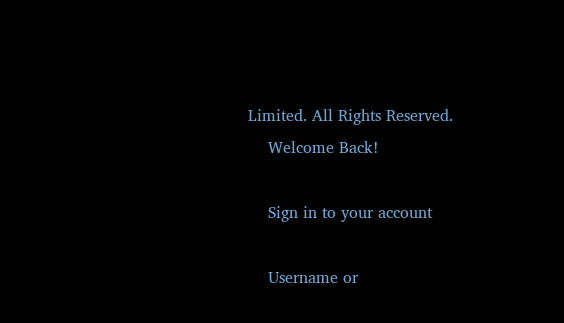Limited. All Rights Reserved.
    Welcome Back!

    Sign in to your account

    Username or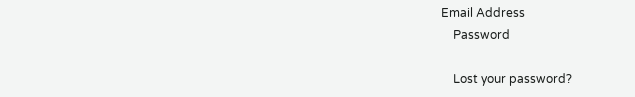Email Address
    Password

    Lost your password?